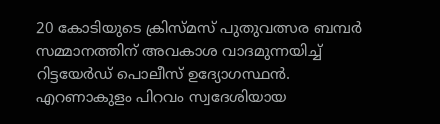20 കോടിയുടെ ക്രിസ്മസ് പുതുവത്സര ബമ്പർ സമ്മാനത്തിന് അവകാശ വാദമുന്നയിച്ച് റിട്ടയേർഡ് പൊലീസ് ഉദ്യോഗസ്ഥൻ. എറണാകുളം പിറവം സ്വദേശിയായ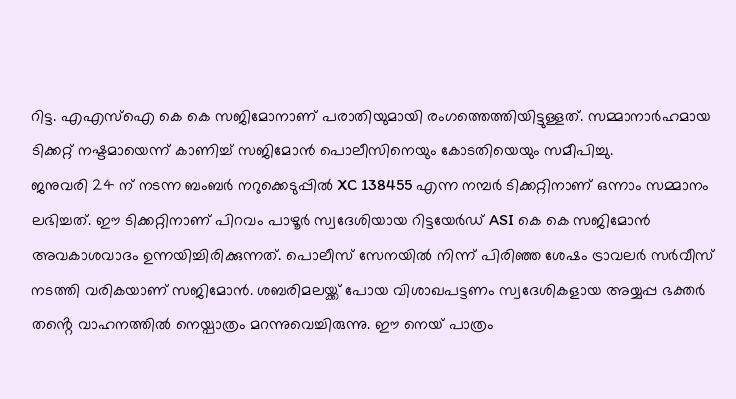റിട്ട. എഎസ്ഐ കെ കെ സജിമോനാണ് പരാതിയുമായി രംഗത്തെത്തിയിട്ടുള്ളത്. സമ്മാനാർഹമായ ടിക്കറ്റ് നഷ്ടമായെന്ന് കാണിച്ച് സജിമോൻ പൊലീസിനെയും കോടതിയെയും സമീപിച്ചു.
ജനുവരി 24 ന് നടന്ന ബംബർ നറുക്കെടുപ്പിൽ XC 138455 എന്ന നമ്പർ ടിക്കറ്റിനാണ് ഒന്നാം സമ്മാനം ലഭിച്ചത്. ഈ ടിക്കറ്റിനാണ് പിറവം പാഴൂർ സ്വദേശിയായ റിട്ടയേർഡ് ASI കെ കെ സജിമോൻ അവകാശവാദം ഉന്നയിച്ചിരിക്കുന്നത്. പൊലീസ് സേനയിൽ നിന്ന് പിരിഞ്ഞ ശേഷം ട്രാവലർ സർവീസ് നടത്തി വരികയാണ് സജിമോൻ. ശബരിമലയ്ക്ക് പോയ വിശാഖപട്ടണം സ്വദേശികളായ അയ്യപ്പ ഭക്തർ തൻ്റെ വാഹനത്തിൽ നെയ്പാത്രം മറന്നുവെച്ചിരുന്നു. ഈ നെയ് പാത്രം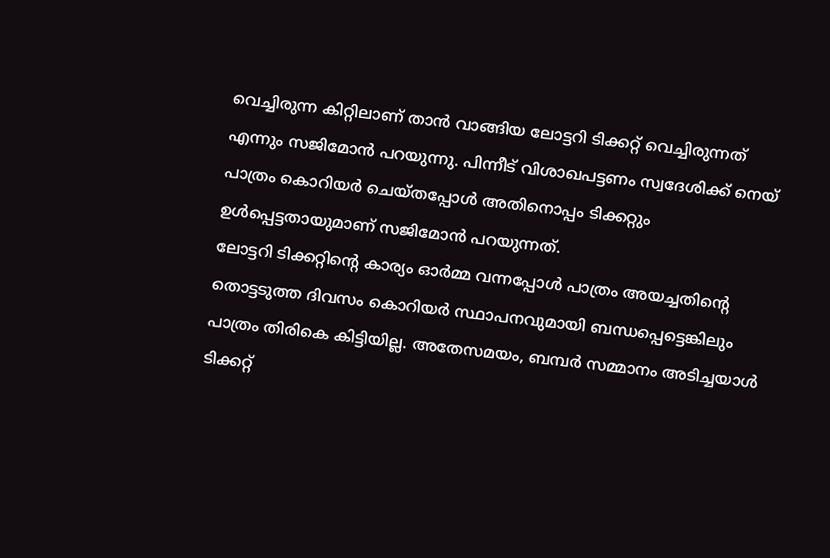വെച്ചിരുന്ന കിറ്റിലാണ് താൻ വാങ്ങിയ ലോട്ടറി ടിക്കറ്റ് വെച്ചിരുന്നത് എന്നും സജിമോൻ പറയുന്നു. പിന്നീട് വിശാഖപട്ടണം സ്വദേശിക്ക് നെയ് പാത്രം കൊറിയർ ചെയ്തപ്പോൾ അതിനൊപ്പം ടിക്കറ്റും ഉൾപ്പെട്ടതായുമാണ് സജിമോൻ പറയുന്നത്.
ലോട്ടറി ടിക്കറ്റിൻ്റെ കാര്യം ഓർമ്മ വന്നപ്പോൾ പാത്രം അയച്ചതിൻ്റെ തൊട്ടടുത്ത ദിവസം കൊറിയർ സ്ഥാപനവുമായി ബന്ധപ്പെട്ടെങ്കിലും പാത്രം തിരികെ കിട്ടിയില്ല. അതേസമയം, ബമ്പർ സമ്മാനം അടിച്ചയാൾ ടിക്കറ്റ്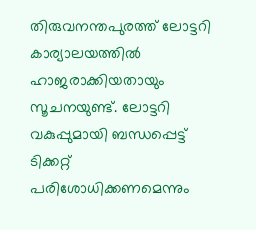തിരുവനന്തപുരത്ത് ലോട്ടറി കാര്യാലയത്തിൽ ഹാജരാക്കിയതായും സൂചനയുണ്ട്. ലോട്ടറി വകുപ്പുമായി ബന്ധപ്പെട്ട് ടിക്കറ്റ് പരിശോധിക്കണമെന്നും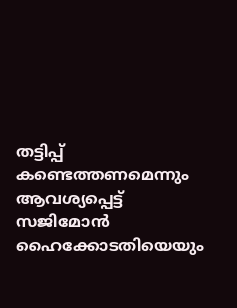തട്ടിപ്പ് കണ്ടെത്തണമെന്നും ആവശ്യപ്പെട്ട് സജിമോൻ ഹൈക്കോടതിയെയും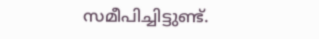സമീപിച്ചിട്ടുണ്ട്.